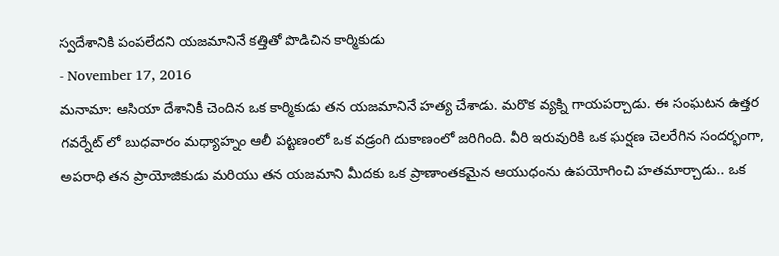స్వదేశానికి పంపలేదని యజమానినే కత్తితో పొడిచిన కార్మికుడు
- November 17, 2016
మనామా: ఆసియా దేశానికీ చెందిన ఒక కార్మికుడు తన యజమానినే హత్య చేశాడు. మరొక వ్యక్ని గాయపర్చాడు. ఈ సంఘటన ఉత్తర గవర్నేట్ లో బుధవారం మధ్యాహ్నం ఆలీ పట్టణంలో ఒక వడ్రంగి దుకాణంలో జరిగింది. వీరి ఇరువురికి ఒక ఘర్షణ చెలరేగిన సందర్భంగా, అపరాధి తన ప్రాయోజికుడు మరియు తన యజమాని మీదకు ఒక ప్రాణాంతకమైన ఆయుధంను ఉపయోగించి హతమార్చాడు.. ఒక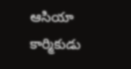ఆసియా కార్మికుడు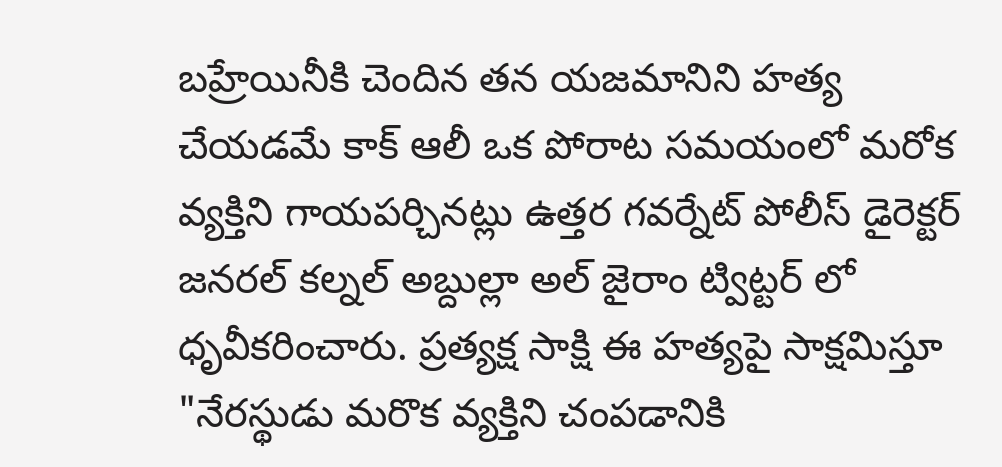బహ్రేయినీకి చెందిన తన యజమానిని హత్య చేయడమే కాక్ ఆలీ ఒక పోరాట సమయంలో మరోక వ్యక్తిని గాయపర్చినట్లు ఉత్తర గవర్నేట్ పోలీస్ డైరెక్టర్ జనరల్ కల్నల్ అబ్దుల్లా అల్ జైరాం ట్విట్టర్ లో ధృవీకరించారు. ప్రత్యక్ష సాక్షి ఈ హత్యపై సాక్షమిస్తూ "నేరస్థుడు మరొక వ్యక్తిని చంపడానికి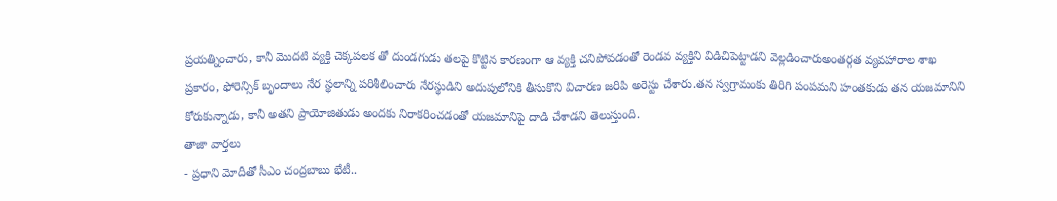ప్రయత్నించారు, కానీ మొదటి వ్యక్తి చెక్కపలక తో దుండగుడు తలపై కొట్టిన కారణంగా ఆ వ్యక్తి చనిపోవడంతో రెండవ వ్యక్తిని విడిచిపెట్టాడని వెల్లడించారుఅంతర్గత వ్యవహారాల శాఖ ప్రకారం, ఫోరెన్సిక్ బృందాలు నేర స్థలాన్ని పరిశీలించారు నేరస్థుడిని అదుపులోనికి తీసుకొని విచారణ జరిపి అరెస్టు చేశారు.తన స్వగ్రామంకు తిరిగి పంపమని హంతకుడు తన యజమానిని కోరుకున్నాడు, కానీ అతని ప్రాయోజితుడు అందకు నిరాకరించడంతో యజమానిపై దాడి చేశాడని తెలుస్తుంది.
తాజా వార్తలు
- ప్రధాని మోదీతో సీఎం చంద్రబాబు భేటీ..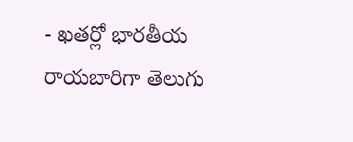- ఖతర్లో భారతీయ రాయబారిగా తెలుగు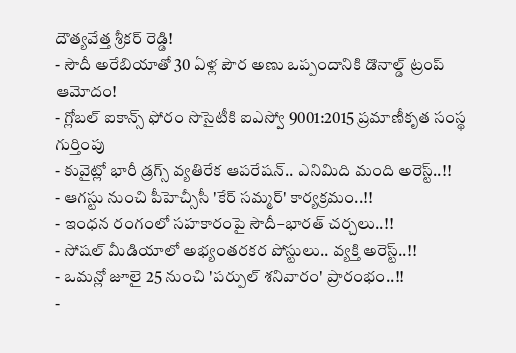దౌత్యవేత్త శ్రీకర్ రెడ్డి!
- సౌదీ అరేబియాతో 30 ఏళ్ల పౌర అణు ఒప్పందానికి డొనాల్డ్ ట్రంప్ ఆమోదం!
- గ్లోబల్ ఐకాన్స్ ఫోరం సొసైటీకి ఐఎస్వో 9001:2015 ప్రమాణీకృత సంస్థ గుర్తింపు
- కువైట్లో భారీ డ్రగ్స్ వ్యతిరేక ఆపరేషన్.. ఎనిమిది మంది అరెస్ట్..!!
- ఆగస్టు నుంచి పీహెచ్సీసీ 'కేర్ సమ్మర్' కార్యక్రమం..!!
- ఇంధన రంగంలో సహకారంపై సౌదీ–భారత్ చర్చలు..!!
- సోషల్ మీడియాలో అభ్యంతరకర పోస్టులు.. వ్యక్తి అరెస్ట్..!!
- ఒమన్లో జూలై 25 నుంచి 'పర్పుల్ శనివారం' ప్రారంభం..!!
-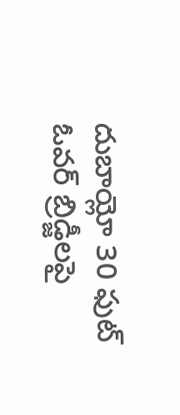దుబాయ్లో 30 ఫుట్ ఓవర్ బ్రిడ్జీలపై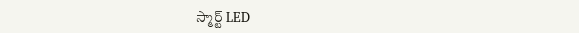స్మార్ట్ LED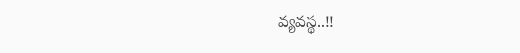వ్యవస్థ..!!